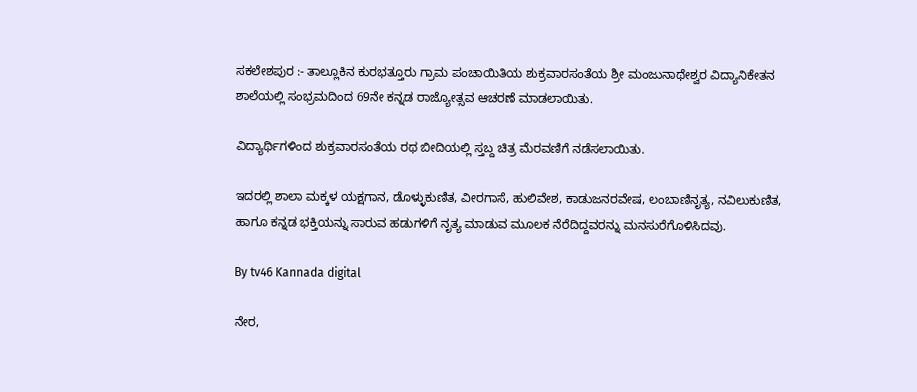ಸಕಲೇಶಪುರ :- ತಾಲ್ಲೂಕಿನ ಕುರಭತ್ತೂರು ಗ್ರಾಮ ಪಂಚಾಯಿತಿಯ ಶುಕ್ರವಾರಸಂತೆಯ ಶ್ರೀ ಮಂಜುನಾಥೇಶ್ವರ ವಿದ್ಯಾನಿಕೇತನ ಶಾಲೆಯಲ್ಲಿ ಸಂಭ್ರಮದಿಂದ 69ನೇ ಕನ್ನಡ ರಾಜ್ಯೋತ್ಸವ ಆಚರಣೆ ಮಾಡಲಾಯಿತು.

ವಿದ್ಯಾರ್ಥಿಗಳಿಂದ ಶುಕ್ರವಾರಸಂತೆಯ ರಥ ಬೀದಿಯಲ್ಲಿ ಸ್ತಬ್ದ ಚಿತ್ರ ಮೆರವಣಿಗೆ ನಡೆಸಲಾಯಿತು.

ಇದರಲ್ಲಿ ಶಾಲಾ ಮಕ್ಕಳ ಯಕ್ಷಗಾನ, ಡೊಳ್ಳುಕುಣಿತ, ವೀರಗಾಸೆ, ಹುಲಿವೇಶ, ಕಾಡುಜನರವೇಷ, ಲಂಬಾಣಿನೃತ್ಯ, ನವಿಲುಕುಣಿತ, ಹಾಗೂ ಕನ್ನಡ ಭಕ್ತಿಯನ್ನು ಸಾರುವ ಹಡುಗಳಿಗೆ ನೃತ್ಯ ಮಾಡುವ ಮೂಲಕ ನೆರೆದಿದ್ದವರನ್ನು ಮನಸುರೆಗೊಳಿಸಿದವು.

By tv46 Kannada digital

ನೇರ,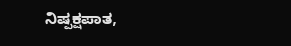ನಿಷ್ಪಕ್ಷಪಾತ,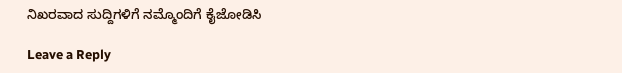ನಿಖರವಾದ ಸುದ್ದಿಗಳಿಗೆ ನಮ್ಮೊಂದಿಗೆ ಕೈಜೋಡಿಸಿ

Leave a Reply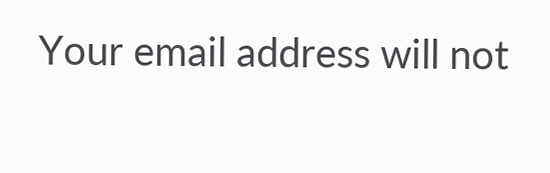Your email address will not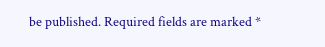be published. Required fields are marked *